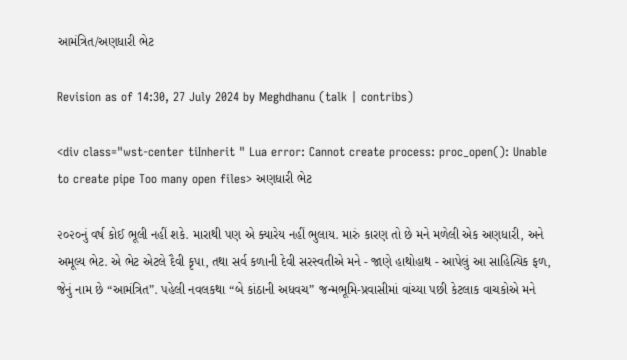આમંત્રિત/અણધારી ભેટ

Revision as of 14:30, 27 July 2024 by Meghdhanu (talk | contribs)

<div class="wst-center tiInherit " Lua error: Cannot create process: proc_open(): Unable to create pipe Too many open files> અણધારી ભેટ

૨૦૨૦નું વર્ષ કોઈ ભૂલી નહીં શકે. મારાથી પણ એ ક્યારેય નહીં ભુલાય. મારું કારણ તો છે મને મળેલી એક અણધારી, અને અમૂલ્ય ભેટ. એ ભેટ એટલે દૈવી કૃપા, તથા સર્વ કળાની દેવી સરસ્વતીએ મને - જાણે હાથોહાથ - આપેલું આ સાહિત્યિક ફળ, જેનું નામ છે “આમંત્રિત”. પહેલી નવલકથા “બે કાંઠાની અધવચ” જન્મભૂમિ-પ્રવાસીમાં વાંચ્યા પછી કેટલાક વાચકોએ મને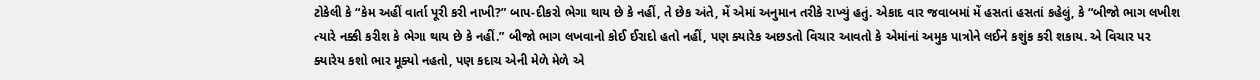ટોકેલી કે “કેમ અહીં વાર્તા પૂરી કરી નાખી?” બાપ-દીકરો ભેગા થાય છે કે નહીં, તે છેક અંતે, મેં એમાં અનુમાન તરીકે રાખ્યું હતું. એકાદ વાર જવાબમાં મેં હસતાં હસતાં કહેલું, કે “બીજો ભાગ લખીશ ત્યારે નક્કી કરીશ કે ભેગા થાય છે કે નહીં.” બીજો ભાગ લખવાનો કોઈ ઈરાદો હતો નહીં, પણ ક્યારેક અછડતો વિચાર આવતો કે એમાંનાં અમુક પાત્રોને લઈને કશુંક કરી શકાય. એ વિચાર પર ક્યારેય કશો ભાર મૂક્યો નહતો, પણ કદાચ એની મેળે મેળે એ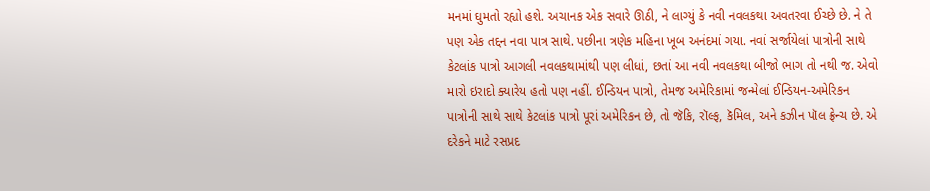મનમાં ઘુમતો રહ્યો હશે. અચાનક એક સવારે ઊઠી, ને લાગ્યું કે નવી નવલકથા અવતરવા ઈચ્છે છે. ને તે પણ એક તદ્દન નવા પાત્ર સાથે. પછીના ત્રણેક મહિના ખૂબ અનંદમાં ગયા. નવાં સર્જાયેલાં પાત્રોની સાથે કેટલાંક પાત્રો આગલી નવલકથામાંથી પણ લીધાં, છતાં આ નવી નવલકથા બીજો ભાગ તો નથી જ. એવો મારો ઇરાદો ક્યારેય હતો પણ નહીં. ઈન્ડિયન પાત્રો, તેમજ અમેરિકામાં જન્મેલાં ઈન્ડિયન-અમેરિકન પાત્રોની સાથે સાથે કેટલાંક પાત્રો પૂરાં અમેરિકન છે, તો જૅકિ, રૉલ્ફ, કૅમિલ, અને કઝીન પૉલ ફ્રેન્ચ છે. એ દરેકને માટે રસપ્રદ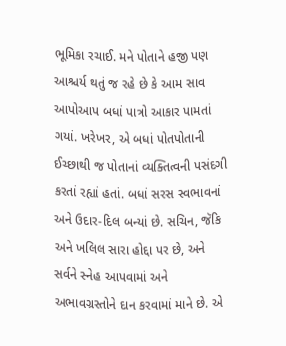ભૂમિકા રચાઈ. મને પોતાને હજી પણ આશ્ચર્ય થતું જ રહે છે કે આમ સાવ આપોઆપ બધાં પાત્રો આકાર પામતાં ગયાં. ખરેખર, એ બધાં પોતપોતાની ઈચ્છાથી જ પોતાનાં વ્યક્તિત્વની પસંદગી કરતાં રહ્યાં હતાં. બધાં સરસ સ્વભાવનાં અને ઉદાર-દિલ બન્યાં છે. સચિન, જૅકિ અને ખલિલ સારા હોદ્દા પર છે, અને સર્વને સ્નેહ આપવામાં અને અભાવગ્રસ્તોને દાન કરવામાં માને છે. એ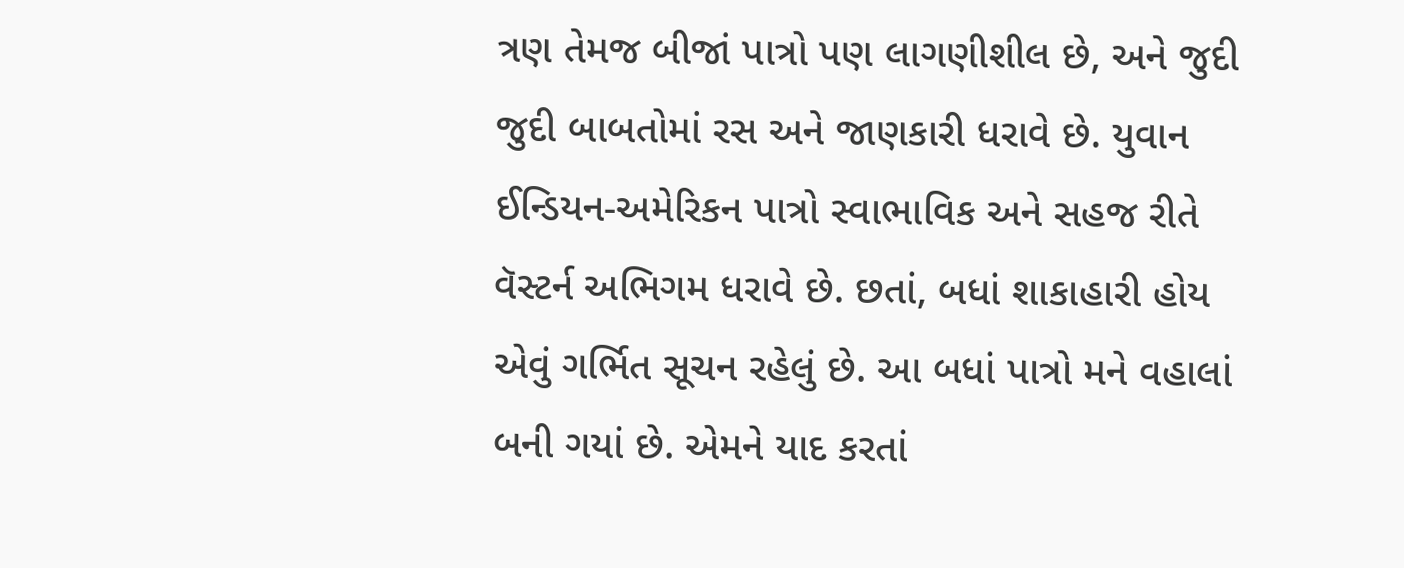ત્રણ તેમજ બીજાં પાત્રો પણ લાગણીશીલ છે, અને જુદી જુદી બાબતોમાં રસ અને જાણકારી ધરાવે છે. યુવાન ઈન્ડિયન-અમેરિકન પાત્રો સ્વાભાવિક અને સહજ રીતે વૅસ્ટર્ન અભિગમ ધરાવે છે. છતાં, બધાં શાકાહારી હોય એવું ગર્ભિત સૂચન રહેલું છે. આ બધાં પાત્રો મને વહાલાં બની ગયાં છે. એમને યાદ કરતાં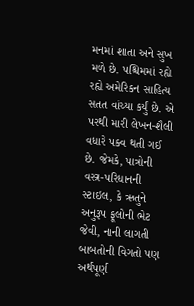મનમાં શાતા અને સુખ મળે છે. પશ્ચિમમાં રહ્યે રહ્યે અમેરિકન સાહિત્ય સતત વાંચ્યા કર્યું છે. એ પરથી મારી લેખન-શૈલી વધારે પક્વ થતી ગઈ છે. જેમકે, પાત્રોની વસ્ત્ર-પરિધાનની સ્ટાઇલ, કે ઋતુને અનુરૂપ ફૂલોની ભેટ જેવી, નાની લાગતી બાબતોની વિગતો પણ અર્થપૂર્ણ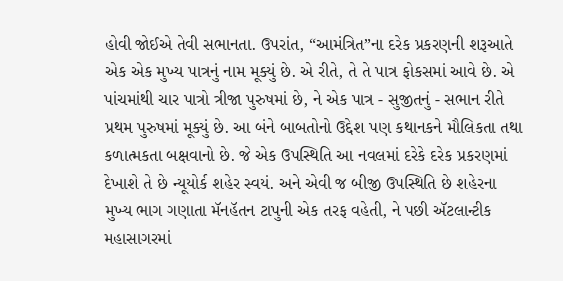હોવી જોઈએ તેવી સભાનતા. ઉપરાંત, “આમંત્રિત”ના દરેક પ્રકરણની શરૂઆતે એક એક મુખ્ય પાત્રનું નામ મૂક્યું છે. એ રીતે, તે તે પાત્ર ફોકસમાં આવે છે. એ પાંચમાંથી ચાર પાત્રો ત્રીજા પુરુષમાં છે, ને એક પાત્ર - સુજીતનું - સભાન રીતે પ્રથમ પુરુષમાં મૂક્યું છે. આ બંને બાબતોનો ઉદ્દેશ પણ કથાનકને મૌલિકતા તથા કળાત્મકતા બક્ષવાનો છે. જે એક ઉપસ્થિતિ આ નવલમાં દરેકે દરેક પ્રકરણમાં દેખાશે તે છે ન્યૂયોર્ક શહેર સ્વયં. અને એવી જ બીજી ઉપસ્થિતિ છે શહેરના મુખ્ય ભાગ ગણાતા મૅનહૅતન ટાપુની એક તરફ વહેતી, ને પછી ઍટલાન્ટીક મહાસાગરમાં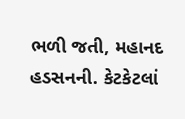ભળી જતી, મહાનદ હડસનની. કેટકેટલાં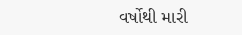વર્ષોથી મારી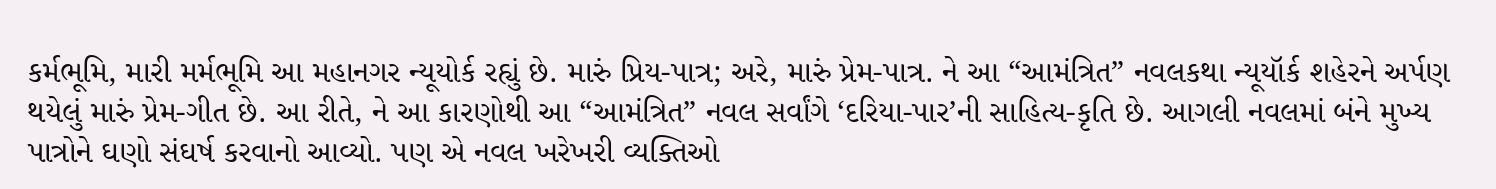કર્મભૂમિ, મારી મર્મભૂમિ આ મહાનગર ન્યૂયોર્ક રહ્યું છે. મારું પ્રિય-પાત્ર; અરે, મારું પ્રેમ-પાત્ર. ને આ “આમંત્રિત” નવલકથા ન્યૂયૉર્ક શહેરને અર્પણ થયેલું મારું પ્રેમ-ગીત છે. આ રીતે, ને આ કારણોથી આ “આમંત્રિત” નવલ સર્વાંગે ‘દરિયા-પાર’ની સાહિત્ય-કૃતિ છે. આગલી નવલમાં બંને મુખ્ય પાત્રોને ઘણો સંઘર્ષ કરવાનો આવ્યો. પણ એ નવલ ખરેખરી વ્યક્તિઓ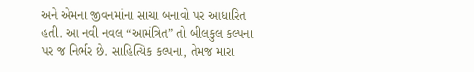અને એમના જીવનમાંના સાચા બનાવો પર આધારિત હતી. આ નવી નવલ “આમંત્રિત” તો બીલકુલ કલ્પના પર જ નિર્ભર છે. સાહિત્યિક કલ્પના, તેમજ મારા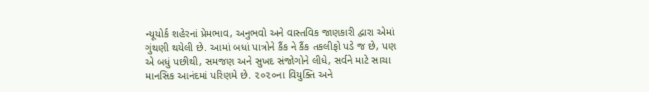ન્યૂયોર્ક શહેરનાં પ્રેમભાવ, અનુભવો અને વાસ્તવિક જાણકારી દ્વારા એમાં ગુંથણી થયેલી છે. આમાં બધાં પાત્રોને કૈંક ને કૈંક તકલીફો પડે જ છે, પણ એ બધું પછીથી, સમજણ અને સુખદ સંજોગોને લીધે, સર્વને માટે સાચા માનસિક આનંદમાં પરિણમે છે. ૨૦૨૦ના વિયુક્તિ અને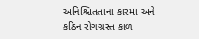અનિશ્ચિતતાના કારમા અને કઠિન રોગગ્રસ્ત કાળ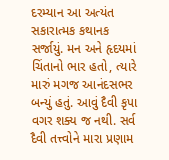દરમ્યાન આ અત્યંત સકારાત્મક કથાનક સર્જાયું. મન અને હૃદયમાં ચિંતાનો ભાર હતો, ત્યારે મારું મગજ આનંદસભર બન્યું હતું. આવું દૈવી કૃપા વગર શક્ય જ નથી. સર્વ દૈવી તત્ત્વોને મારા પ્રણામ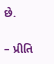છે.

– પ્રીતિ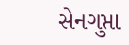સેનગુપ્તા